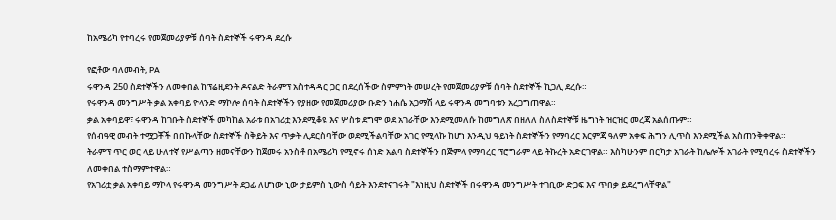ከአሜሪካ የተባረሩ የመጀመሪያዎቹ ሰባት ስደተኞች ሩዋንዳ ደረሱ

የፎቶው ባለመብት, PA
ሩዋንዳ 250 ስደተኞችን ለመቀበል ከፕሬዚደንት ዶናልድ ትራምፕ አስተዳዳር ጋር በደረሰችው ስምምነት መሠረት የመጀመሪያዎቹ ሰባት ስደተኞች ኪጋሊ ደረሱ።
የሩዋንዳ መንግሥት ቃል አቀባይ ዮላንድ ማኮሎ ሰባት ስደተኞችን የያዘው የመጀመሪያው ቡድን ነሐሴ አጋማሽ ላይ ሩዋንዳ መግባቱን አረጋግጠዋል።
ቃል አቀባይዋ፣ ሩዋንዳ ከገቡት ስደተኞች መካከል አራቱ በአገሪቷ እንደሚቆዩ እና ሦስቱ ደግሞ ወደ አገራቸው እንደሚመለሱ ከመግለጽ በዘለለ ስለስደተኞቹ ዜግነት ዝርዝር መረጃ አልሰጡም።
የሰብዓዊ መብት ተሟጋቾች በበኩላቸው ስደተኞች ስቅይት እና ጥቃት ሊደርስባቸው ወደሚችልባቸው አገር የሚላኩ ከሆነ እንዲህ ዓይነት ስደተኞችን የማባረር እርምጃ ዓለም አቀፍ ሕግን ሊጥስ እንደሚችል አስጠንቅቀዋል።
ትራምፕ ጥር ወር ላይ ሁለተኛ የሥልጣን ዘመናቸውን ከጀመሩ አንስቶ በአሜሪካ የሚኖሩ ሰነድ አልባ ስደተኞችን በጅምላ የማባረር ፕሮግራም ላይ ትኩረት አድርገዋል። እስካሁንም በርካታ አገራት ከሌሎች አገራት የሚባረሩ ስደተኞችን ለመቀበል ተስማምተዋል።
የአገሪቷ ቃል አቀባይ ማኮላ የሩዋንዳ መንግሥት ደጋፊ ለሆነው ኒው ታይምስ ኒውስ ሳይት እንደተናገሩት "እነዚህ ስደተኞች በሩዋንዳ መንግሥት ተገቢው ድጋፍ እና ጥበቃ ይደረግላቸዋል"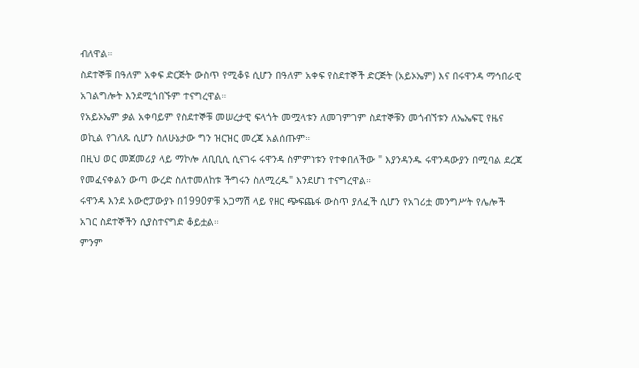ብለዋል።
ስደተኞቹ በዓለም አቀፍ ድርጅት ውስጥ የሚቆዩ ሲሆን በዓለም አቀፍ የስደተኞች ድርጅት (አይኦኤም) እና በሩዋንዳ ማኅበራዊ አገልግሎት እንደሚጎበኙም ተናግረዋል።
የአይኦኤም ቃል አቀባይም የስደተኞቹ መሠረታዊ ፍላጎት መሟላቱን ለመገምገም ስደተኞቹን መጎብኘቱን ለኤኤፍፒ የዜና ወኪል የገለጹ ሲሆን ስለሁኔታው ግን ዝርዝር መረጃ አልሰጡም።
በዚህ ወር መጀመሪያ ላይ ማኮሎ ለቢቢሲ ሲናገሩ ሩዋንዳ ስምምነቱን የተቀበለችው " እያንዳንዱ ሩዋንዳውያን በሚባል ደረጃ የመፈናቀልን ውጣ ውረድ ስለተመለከቱ ችግሩን ስለሚረዱ" እንደሆነ ተናግረዋል።
ሩዋንዳ እንደ አውሮፓውያኑ በ1990ዎቹ አጋማሽ ላይ የዘር ጭፍጨፋ ውስጥ ያለፈች ሲሆን የአገሪቷ መንግሥት የሌሎች አገር ስደተኞችን ሲያስተናግድ ቆይቷል።
ምንም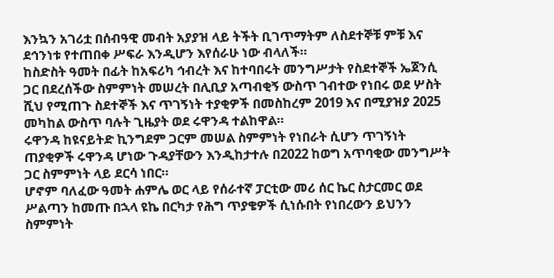እንኳን አገሪቷ በሰብዓዊ መብት አያያዝ ላይ ትችት ቢገጥማትም ለስደተኞቹ ምቹ እና ደኅንነቱ የተጠበቀ ሥፍራ እንዲሆን እየሰራሁ ነው ብላለች።
ከስድስት ዓመት በፊት ከአፍሪካ ኅብረት እና ከተባበሩት መንግሥታት የስደተኞች ኤጀንሲ ጋር በደረሰችው ስምምነት መሠረት በሊቢያ አጣብቂኝ ውስጥ ገብተው የነበሩ ወደ ሦስት ሺህ የሚጠጉ ስደተኞች እና ጥገኝነት ተያቂዎች በመስከረም 2019 እና በሚያዝያ 2025 መካከል ውስጥ ባሉት ጊዜያት ወደ ሩዋንዳ ተልከዋል።
ሩዋንዳ ከዩናይትድ ኪንግደም ጋርም መሠል ስምምነት የነበራት ሲሆን ጥገኝነት ጠያቂዎች ሩዋንዳ ሆነው ጉዳያቸውን እንዲከታተሉ በ2022 ከወግ አጥባቂው መንግሥት ጋር ስምምነት ላይ ደርሳ ነበር።
ሆኖም ባለፈው ዓመት ሐምሌ ወር ላይ የሰራተኛ ፓርቲው መሪ ሰር ኬር ስታርመር ወደ ሥልጣን ከመጡ በኋላ ዩኬ በርካታ የሕግ ጥያቄዎች ሲነሱበት የነበረውን ይህንን ስምምነት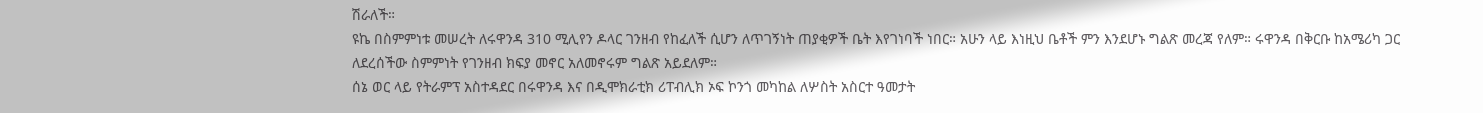ሽራለች።
ዩኬ በስምምነቱ መሠረት ለሩዋንዳ 310 ሚሊየን ዶላር ገንዘብ የከፈለች ሲሆን ለጥገኝነት ጠያቂዎች ቤት እየገነባች ነበር። አሁን ላይ እነዚህ ቤቶች ምን እንደሆኑ ግልጽ መረጃ የለም። ሩዋንዳ በቅርቡ ከአሜሪካ ጋር ለደረሰችው ስምምነት የገንዘብ ክፍያ መኖር አለመኖሩም ግልጽ አይደለም።
ሰኔ ወር ላይ የትራምፕ አስተዳደር በሩዋንዳ እና በዲሞክራቲክ ሪፐብሊክ ኦፍ ኮንጎ መካከል ለሦስት አስርተ ዓመታት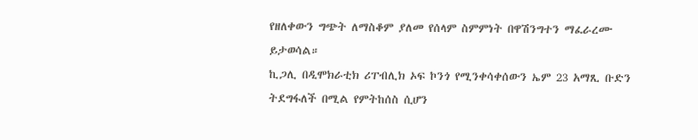የዘለቀውን ግጭት ለማስቆም ያለመ የሰላም ስምምነት በዋሽንግተን ማፈራረሙ ይታወሳል።
ኪጋሊ በዲሞክራቲክ ሪፐብሊክ ኦፍ ኮንጎ የሚንቀሳቀሰውን ኤም 23 አማጺ ቡድን ትደግፋለች በሚል የምትከሰስ ሲሆን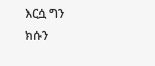እርሷ ግን ክሱን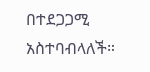በተደጋጋሚ አስተባብላለች።